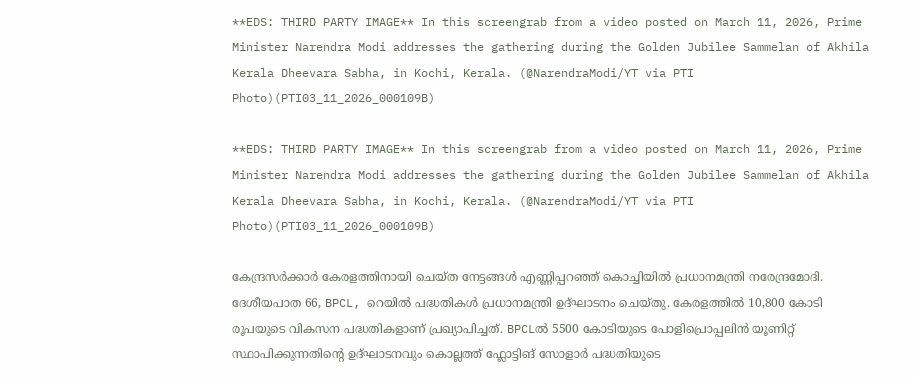**EDS: THIRD PARTY IMAGE** In this screengrab from a video posted on March 11, 2026, Prime Minister Narendra Modi addresses the gathering during the Golden Jubilee Sammelan of Akhila Kerala Dheevara Sabha, in Kochi, Kerala. (@NarendraModi/YT via PTI Photo)(PTI03_11_2026_000109B)

**EDS: THIRD PARTY IMAGE** In this screengrab from a video posted on March 11, 2026, Prime Minister Narendra Modi addresses the gathering during the Golden Jubilee Sammelan of Akhila Kerala Dheevara Sabha, in Kochi, Kerala. (@NarendraModi/YT via PTI Photo)(PTI03_11_2026_000109B)

കേന്ദ്രസര്‍ക്കാര്‍ കേരളത്തിനായി ചെയ്ത നേട്ടങ്ങള്‍ എണ്ണിപ്പറഞ്ഞ് കൊച്ചിയില്‍ പ്രധാനമന്ത്രി നരേന്ദ്രമോദി. ദേശീയപാത 66, BPCL, റെയില്‍ പദ്ധതികള്‍ പ്രധാനമന്ത്രി ഉദ്ഘാടനം ചെയ്തു. കേരളത്തില്‍ 10,800 കോടി രൂപയുടെ വികസന പദ്ധതികളാണ് പ്രഖ്യാപിച്ചത്. BPCLല്‍ 5500 കോടിയുടെ പോളിപ്രൊപ്പലിൻ യൂണിറ്റ് സ്ഥാപിക്കുന്നതിന്‍റെ ഉദ്ഘാടനവും കൊല്ലത്ത് ഫ്ലോട്ടിങ് സോളാർ പദ്ധതിയുടെ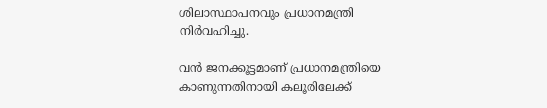ശിലാസ്ഥാപനവും പ്രധാനമന്ത്രി നിര്‍വഹിച്ചു.

വന്‍ ജനക്കൂട്ടമാണ് പ്രധാനമന്ത്രിയെ കാണുന്നതിനായി കലൂരിലേക്ക്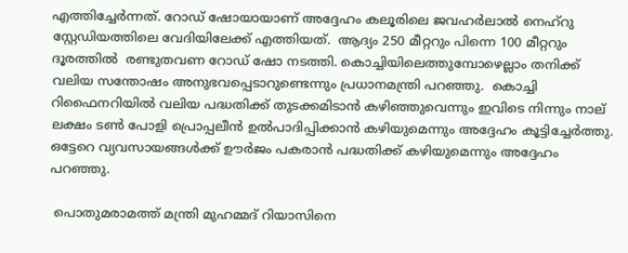എത്തിച്ചേര്‍ന്നത്. റോഡ് ഷോയായാണ് അദ്ദേഹം കലൂരിലെ ജവഹര്‍ലാല്‍ നെഹ്റു സ്റ്റേഡിയത്തിലെ വേദിയിലേക്ക് എത്തിയത്.  ആദ്യം 250 മീറ്ററും പിന്നെ 100 മീറ്ററും ദൂരത്തില്‍  രണ്ടുതവണ റോഡ് ഷോ നടത്തി. കൊച്ചിയിലെത്തുമ്പോഴെല്ലാം തനിക്ക് വലിയ സന്തോഷം അനുഭവപ്പെടാറുണ്ടെന്നും പ്രധാനമന്ത്രി പറഞ്ഞു.  കൊച്ചി റിഫൈനറിയില്‍ വലിയ പദ്ധതിക്ക് തുടക്കമിടാന്‍ കഴിഞ്ഞുവെന്നും ഇവിടെ നിന്നും നാല് ലക്ഷം ടണ്‍ പോളി പ്രൊപ്പലീന്‍ ഉല്‍പാദിപ്പിക്കാന്‍ കഴിയുമെന്നും അദ്ദേഹം കൂട്ടിച്ചേര്‍ത്തു. ഒട്ടേറെ വ്യവസായങ്ങള്‍ക്ക് ഊര്‍ജം പകരാന്‍ പദ്ധതിക്ക് കഴിയുമെന്നും അദ്ദേഹം പറഞ്ഞു.

 പൊതുമരാമത്ത് മന്ത്രി മുഹമ്മദ് റിയാസിനെ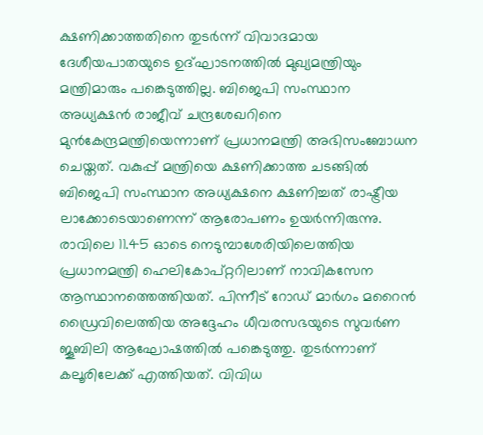ക്ഷണിക്കാത്തതിനെ തുടര്‍ന്ന് വിവാദമായ ദേശീയപാതയുടെ ഉദ്ഘാടനത്തില്‍ മുഖ്യമന്ത്രിയും മന്ത്രിമാരും പങ്കെടുത്തില്ല. ബിജെപി സംസ്ഥാന അധ്യക്ഷന്‍ രാജീവ് ചന്ദ്രശേഖറിനെ മുന്‍കേന്ദ്രമന്ത്രിയെന്നാണ് പ്രധാനമന്ത്രി അഭിസംബോധന ചെയ്തത്. വകുപ്പ് മന്ത്രിയെ ക്ഷണിക്കാത്ത ചടങ്ങില്‍ ബിജെപി സംസ്ഥാന അധ്യക്ഷനെ ക്ഷണിച്ചത് രാഷ്ട്രീയ ലാക്കോടെയാണെന്ന് ആരോപണം ഉയര്‍ന്നിരുന്നു. രാവിലെ 11.45 ഓടെ നെടുമ്പാശേരിയിലെത്തിയ പ്രധാനമന്ത്രി ഹെലികോപ്റ്ററിലാണ് നാവികസേന ആസ്ഥാനത്തെത്തിയത്. പിന്നീട് റോഡ് മാര്‍ഗം മറൈന്‍ ഡ്രൈവിലെത്തിയ അദ്ദേഹം ധീവരസഭയുടെ സുവര്‍ണ ജൂബിലി ആഘോഷത്തില്‍ പങ്കെടുത്തു. തുടര്‍ന്നാണ് കലൂരിലേക്ക് എത്തിയത്. വിവിധ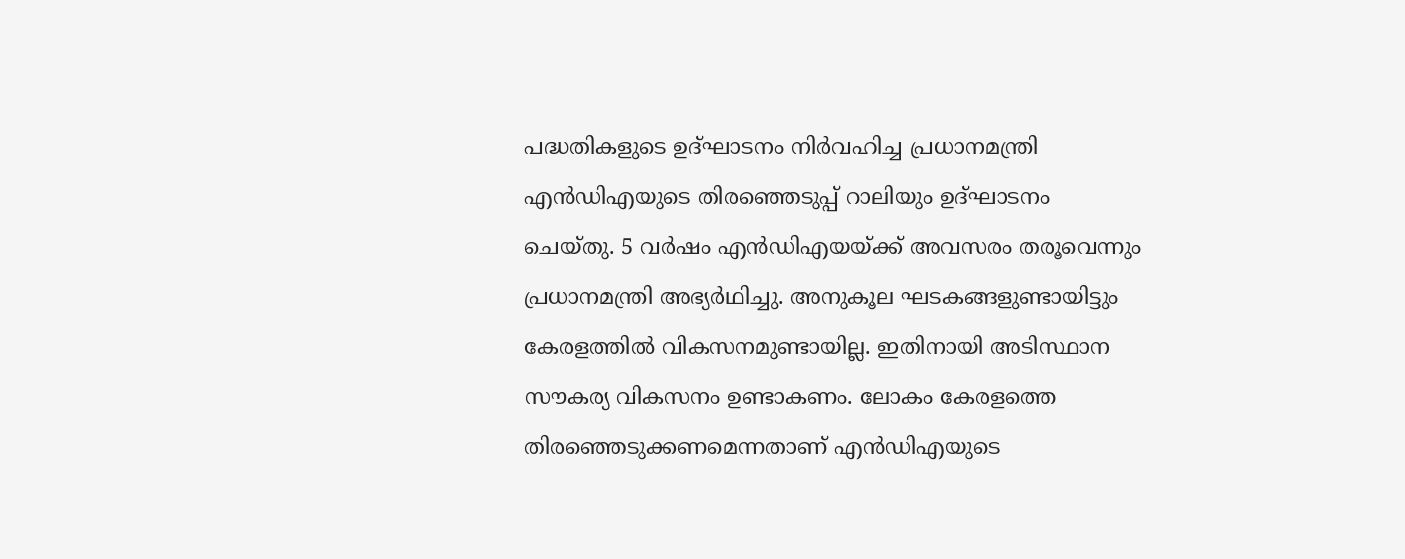പദ്ധതികളുടെ ഉദ്ഘാടനം നിര്‍വഹിച്ച പ്രധാനമന്ത്രി എന്‍ഡിഎയുടെ തിരഞ്ഞെടുപ്പ് റാലിയും ഉദ്ഘാടനം ചെയ്തു. 5 വര്‍ഷം എന്‍ഡിഎയയ്ക്ക് അവസരം തരൂവെന്നും പ്രധാനമന്ത്രി അഭ്യര്‍ഥിച്ചു. അനുകൂല ഘടകങ്ങളുണ്ടായിട്ടും കേരളത്തില്‍ വികസനമുണ്ടായില്ല. ഇതിനായി അടിസ്ഥാന സൗകര്യ വികസനം ഉണ്ടാകണം. ലോകം കേരളത്തെ തിരഞ്ഞെടുക്കണമെന്നതാണ് എന്‍ഡിഎയുടെ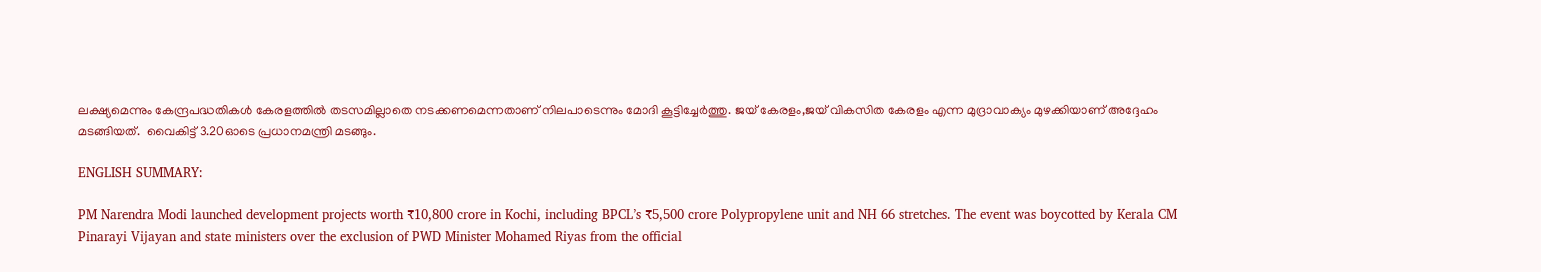ലക്ഷ്യമെന്നും കേന്ദ്രപദ്ധതികള്‍ കേരളത്തില്‍ തടസമില്ലാതെ നടക്കണമെന്നതാണ് നിലപാടെന്നും മോദി കൂട്ടിച്ചേര്‍ത്തു. ജയ് കേരളം,ജയ് വികസിത കേരളം എന്ന മുദ്രാവാക്യം മുഴക്കിയാണ് അദ്ദേഹം മടങ്ങിയത്.  വൈകിട്ട് 3.20ഓടെ പ്രധാനമന്ത്രി മടങ്ങും.

ENGLISH SUMMARY:

PM Narendra Modi launched development projects worth ₹10,800 crore in Kochi, including BPCL’s ₹5,500 crore Polypropylene unit and NH 66 stretches. The event was boycotted by Kerala CM Pinarayi Vijayan and state ministers over the exclusion of PWD Minister Mohamed Riyas from the official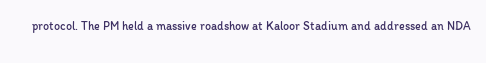protocol. The PM held a massive roadshow at Kaloor Stadium and addressed an NDA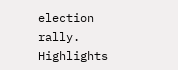election rally. Highlights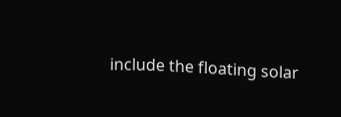include the floating solar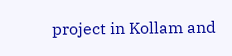project in Kollam and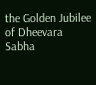the Golden Jubilee of Dheevara Sabha